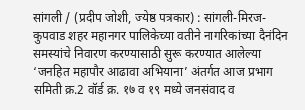सांगली / (प्रदीप जोशी, ज्येष्ठ पत्रकार) : सांगली-मिरज-कुपवाड शहर महानगर पालिकेच्या वतीने नागरिकांच्या दैनंदिन समस्यांचे निवारण करण्यासाठी सुरू करण्यात आलेल्या ‘जनहित महापौर आढावा अभियाना’ अंतर्गत आज प्रभाग समिती क्र.2 वॉर्ड क्र. १७ व १९ मध्ये जनसंवाद व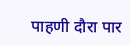पाहणी दौरा पार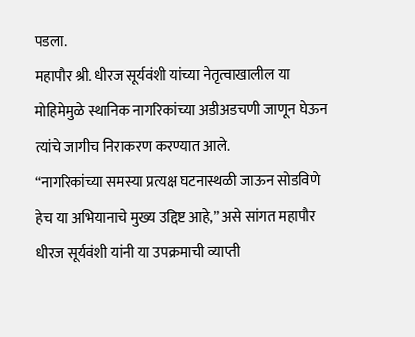पडला.
महापौर श्री. धीरज सूर्यवंशी यांच्या नेतृत्वाखालील या मोहिमेमुळे स्थानिक नागरिकांच्या अडीअडचणी जाणून घेऊन त्यांचे जागीच निराकरण करण्यात आले.
“नागरिकांच्या समस्या प्रत्यक्ष घटनास्थळी जाऊन सोडविणे हेच या अभियानाचे मुख्य उद्दिष्ट आहे,” असे सांगत महापौर धीरज सूर्यवंशी यांनी या उपक्रमाची व्याप्ती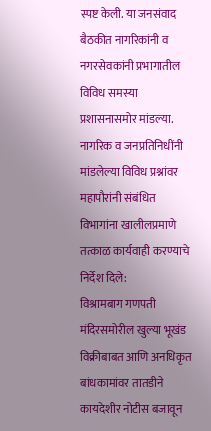स्पष्ट केली. या जनसंवाद बैठकीत नागरिकांनी व नगरसेवकांनी प्रभागातील विविध समस्या प्रशासनासमोर मांडल्या.
नागरिक व जनप्रतिनिधींनी मांडलेल्या विविध प्रश्नांवर महापौरांनी संबंधित विभागांना खालीलप्रमाणे तत्काळ कार्यवाही करण्याचे निर्देश दिले:
विश्रामबाग गणपती मंदिरसमोरील खुल्या भूखंड विक्रीबाबत आणि अनधिकृत बांधकामांवर तातडीने कायदेशीर नोटीस बजावून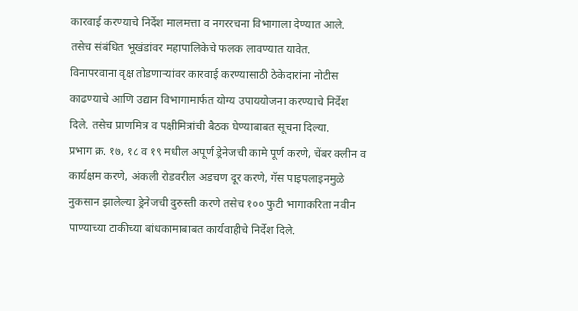कारवाई करण्याचे निर्देश मालमत्ता व नगररचना विभागाला देण्यात आले. तसेच संबंधित भूखंडांवर महापालिकेचे फलक लावण्यात यावेत.
विनापरवाना वृक्ष तोडणाऱ्यांवर कारवाई करण्यासाठी ठेकेदारांना नोटीस काढण्याचे आणि उद्यान विभागामार्फत योग्य उपाययोजना करण्याचे निर्देश दिले. तसेच प्राणमित्र व पक्षीमित्रांची बैठक घेण्याबाबत सूचना दिल्या.
प्रभाग क्र. १७, १८ व १९ मधील अपूर्ण ड्रेनेजची कामे पूर्ण करणे, चेंबर क्लीन व कार्यक्षम करणे, अंकली रोडवरील अडचण दूर करणे, गॅस पाइपलाइनमुळे नुकसान झालेल्या ड्रेनेजची दुरुस्ती करणे तसेच १०० फुटी भागाकरिता नवीन पाण्याच्या टाकीच्या बांधकामाबाबत कार्यवाहीचे निर्देश दिले.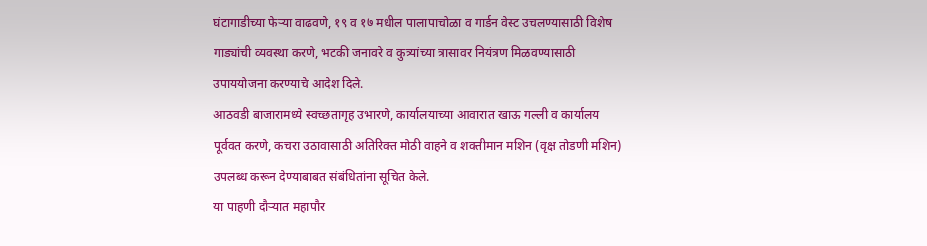घंटागाडीच्या फेऱ्या वाढवणे, १९ व १७ मधील पालापाचोळा व गार्डन वेस्ट उचलण्यासाठी विशेष गाड्यांची व्यवस्था करणे, भटकी जनावरे व कुत्र्यांच्या त्रासावर नियंत्रण मिळवण्यासाठी उपाययोजना करण्याचे आदेश दिले.
आठवडी बाजारामध्ये स्वच्छतागृह उभारणे, कार्यालयाच्या आवारात खाऊ गल्ली व कार्यालय पूर्ववत करणे, कचरा उठावासाठी अतिरिक्त मोठी वाहने व शक्तीमान मशिन (वृक्ष तोडणी मशिन) उपलब्ध करून देण्याबाबत संबंधितांना सूचित केले.
या पाहणी दौऱ्यात महापौर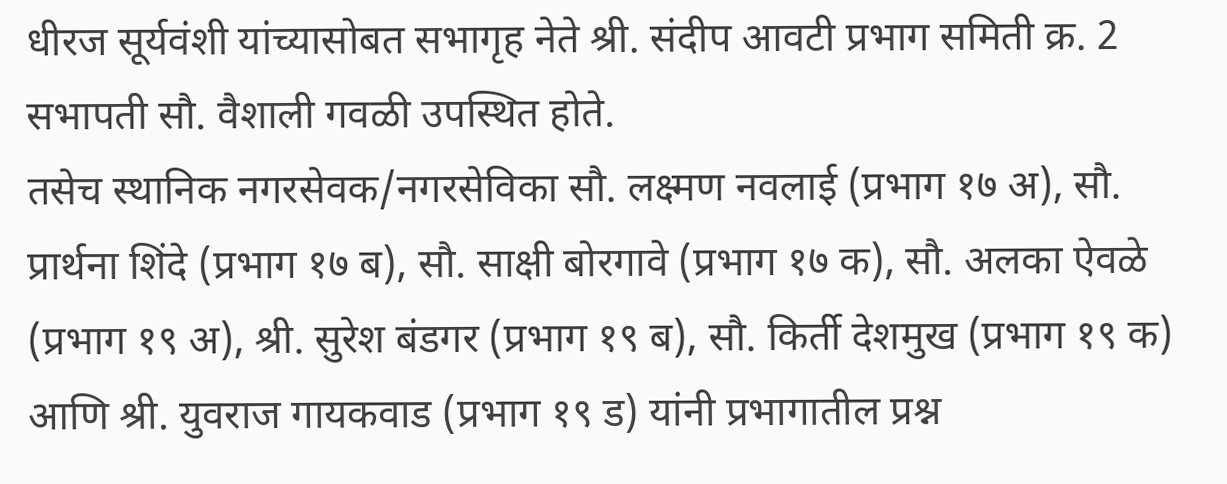धीरज सूर्यवंशी यांच्यासोबत सभागृह नेते श्री. संदीप आवटी प्रभाग समिती क्र. 2 सभापती सौ. वैशाली गवळी उपस्थित होते.
तसेच स्थानिक नगरसेवक/नगरसेविका सौ. लक्ष्मण नवलाई (प्रभाग १७ अ), सौ. प्रार्थना शिंदे (प्रभाग १७ ब), सौ. साक्षी बोरगावे (प्रभाग १७ क), सौ. अलका ऐवळे (प्रभाग १९ अ), श्री. सुरेश बंडगर (प्रभाग १९ ब), सौ. किर्ती देशमुख (प्रभाग १९ क) आणि श्री. युवराज गायकवाड (प्रभाग १९ ड) यांनी प्रभागातील प्रश्न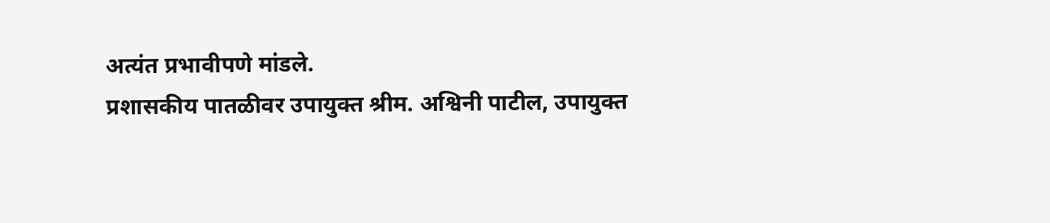अत्यंत प्रभावीपणे मांडले.
प्रशासकीय पातळीवर उपायुक्त श्रीम. अश्विनी पाटील, उपायुक्त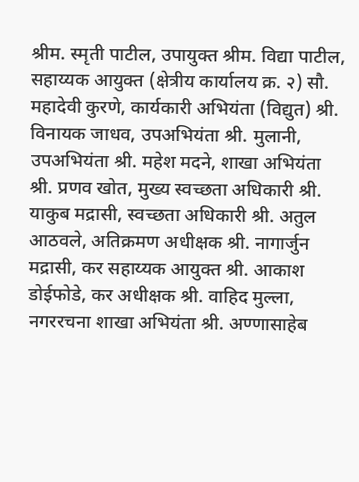श्रीम. स्मृती पाटील, उपायुक्त श्रीम. विद्या पाटील, सहाय्यक आयुक्त (क्षेत्रीय कार्यालय क्र. २) सौ. महादेवी कुरणे, कार्यकारी अभियंता (विद्युत) श्री. विनायक जाधव, उपअभियंता श्री. मुलानी, उपअभियंता श्री. महेश मदने, शाखा अभियंता श्री. प्रणव खोत, मुख्य स्वच्छता अधिकारी श्री. याकुब मद्रासी, स्वच्छता अधिकारी श्री. अतुल आठवले, अतिक्रमण अधीक्षक श्री. नागार्जुन मद्रासी, कर सहाय्यक आयुक्त श्री. आकाश डोईफोडे, कर अधीक्षक श्री. वाहिद मुल्ला, नगररचना शाखा अभियंता श्री. अण्णासाहेब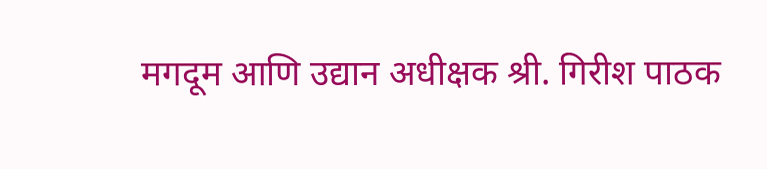मगदूम आणि उद्यान अधीक्षक श्री. गिरीश पाठक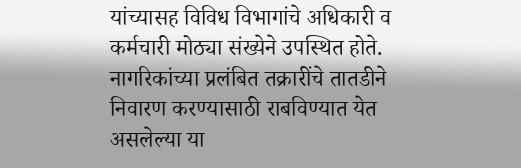यांच्यासह विविध विभागांचे अधिकारी व कर्मचारी मोठ्या संख्येने उपस्थित होते.
नागरिकांच्या प्रलंबित तक्रारींचे तातडीने निवारण करण्यासाठी राबविण्यात येत असलेल्या या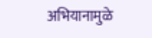अभियानामुळे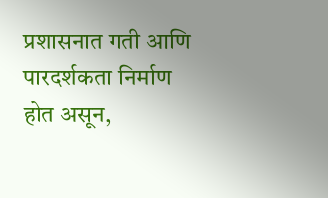प्रशासनात गती आणि पारदर्शकता निर्माण होत असून,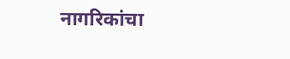नागरिकांचा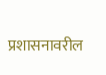प्रशासनावरील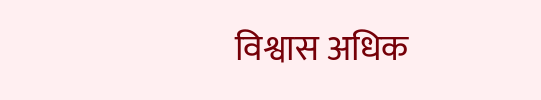विश्वास अधिक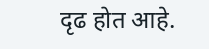दृढ होत आहे.